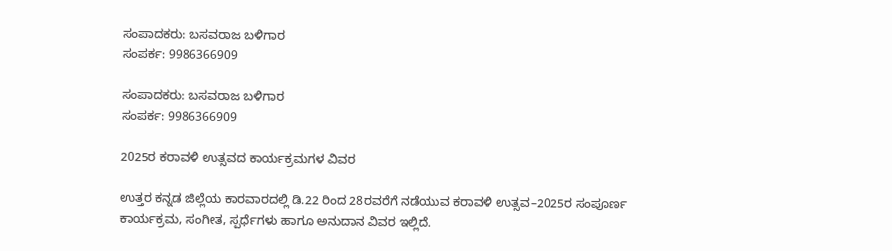ಸಂಪಾದಕರು: ಬಸವರಾಜ ಬಳಿಗಾರ
ಸಂಪರ್ಕ: 9986366909

ಸಂಪಾದಕರು: ಬಸವರಾಜ ಬಳಿಗಾರ
ಸಂಪರ್ಕ: 9986366909

2025ರ ಕರಾವಳಿ ಉತ್ಸವದ ಕಾರ್ಯಕ್ರಮಗಳ ವಿವರ

ಉತ್ತರ ಕನ್ನಡ ಜಿಲ್ಲೆಯ ಕಾರವಾರದಲ್ಲಿ ಡಿ.22 ರಿಂದ 28ರವರೆಗೆ ನಡೆಯುವ ಕರಾವಳಿ ಉತ್ಸವ–2025ರ ಸಂಪೂರ್ಣ ಕಾರ್ಯಕ್ರಮ, ಸಂಗೀತ, ಸ್ಪರ್ಧೆಗಳು ಹಾಗೂ ಅನುದಾನ ವಿವರ ಇಲ್ಲಿದೆ.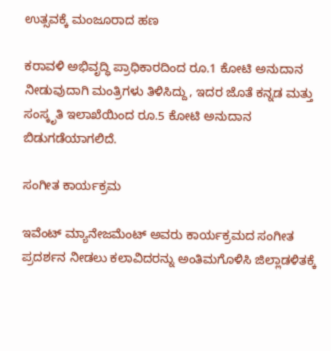ಉತ್ಸವಕ್ಕೆ ಮಂಜೂರಾದ ಹಣ

ಕರಾವಳಿ ಅಭಿವೃದ್ಧಿ ಪ್ರಾಧಿಕಾರದಿಂದ ರೂ.1 ಕೋಟಿ ಅನುದಾನ ನೀಡುವುದಾಗಿ ಮಂತ್ರಿಗಳು ತಿಳಿಸಿದ್ದು, ಇದರ ಜೊತೆ ಕನ್ನಡ ಮತ್ತು ಸಂಸ್ಕೃತಿ ಇಲಾಖೆಯಿಂದ ರೂ.5 ಕೋಟಿ ಅನುದಾನ ಬಿಡುಗಡೆಯಾಗಲಿದೆ.

ಸಂಗೀತ ಕಾರ್ಯಕ್ರಮ

ಇವೆಂಟ್ ಮ್ಯಾನೇಜಮೆಂಟ್ ಅವರು ಕಾರ್ಯಕ್ರಮದ ಸಂಗೀತ ಪ್ರದರ್ಶನ ನೀಡಲು ಕಲಾವಿದರನ್ನು ಅಂತಿಮಗೊಳಿಸಿ ಜಿಲ್ಲಾಡಳಿತಕ್ಕೆ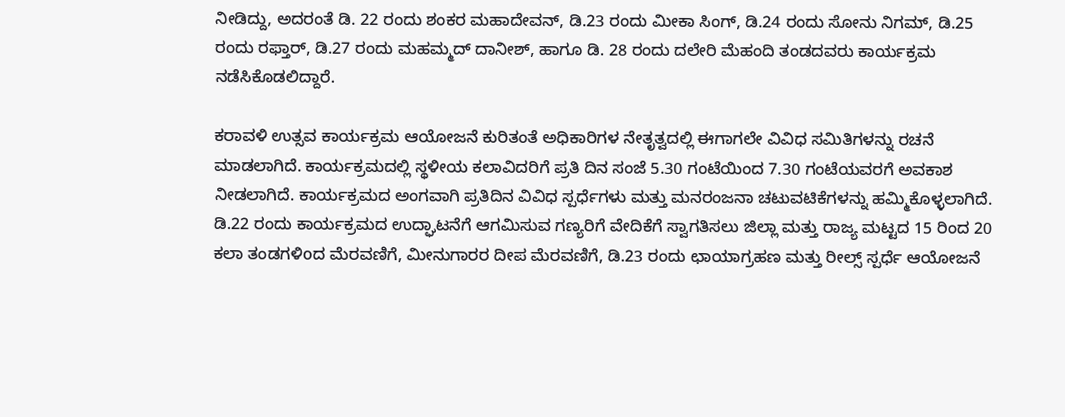ನೀಡಿದ್ದು, ಅದರಂತೆ ಡಿ. 22 ರಂದು ಶಂಕರ ಮಹಾದೇವನ್, ಡಿ.23 ರಂದು ಮೀಕಾ ಸಿಂಗ್, ಡಿ.24 ರಂದು ಸೋನು ನಿಗಮ್, ಡಿ.25 ರಂದು ರಫ್ತಾರ್, ಡಿ.27 ರಂದು ಮಹಮ್ಮದ್ ದಾನೀಶ್, ಹಾಗೂ ಡಿ. 28 ರಂದು ದಲೇರಿ ಮೆಹಂದಿ ತಂಡದವರು ಕಾರ್ಯಕ್ರಮ ನಡೆಸಿಕೊಡಲಿದ್ದಾರೆ.

ಕರಾವಳಿ ಉತ್ಸವ ಕಾರ್ಯಕ್ರಮ ಆಯೋಜನೆ ಕುರಿತಂತೆ ಅಧಿಕಾರಿಗಳ ನೇತೃತ್ವದಲ್ಲಿ ಈಗಾಗಲೇ ವಿವಿಧ ಸಮಿತಿಗಳನ್ನು ರಚನೆ ಮಾಡಲಾಗಿದೆ. ಕಾರ್ಯಕ್ರಮದಲ್ಲಿ ಸ್ಥಳೀಯ ಕಲಾವಿದರಿಗೆ ಪ್ರತಿ ದಿನ ಸಂಜೆ 5.30 ಗಂಟೆಯಿಂದ 7.30 ಗಂಟೆಯವರಗೆ ಅವಕಾಶ ನೀಡಲಾಗಿದೆ. ಕಾರ್ಯಕ್ರಮದ ಅಂಗವಾಗಿ ಪ್ರತಿದಿನ ವಿವಿಧ ಸ್ಪರ್ಧೆಗಳು ಮತ್ತು ಮನರಂಜನಾ ಚಟುವಟಿಕೆಗಳನ್ನು ಹಮ್ಮಿಕೊಳ್ಳಲಾಗಿದೆ. ಡಿ.22 ರಂದು ಕಾರ್ಯಕ್ರಮದ ಉದ್ಘಾಟನೆಗೆ ಆಗಮಿಸುವ ಗಣ್ಯರಿಗೆ ವೇದಿಕೆಗೆ ಸ್ವಾಗತಿಸಲು ಜಿಲ್ಲಾ ಮತ್ತು ರಾಜ್ಯ ಮಟ್ಟದ 15 ರಿಂದ 20 ಕಲಾ ತಂಡಗಳಿoದ ಮೆರವಣಿಗೆ, ಮೀನುಗಾರರ ದೀಪ ಮೆರವಣಿಗೆ, ಡಿ.23 ರಂದು ಛಾಯಾಗ್ರಹಣ ಮತ್ತು ರೀಲ್ಸ್ ಸ್ಪರ್ಧೆ ಆಯೋಜನೆ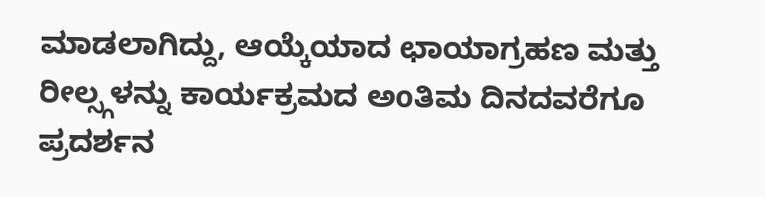ಮಾಡಲಾಗಿದ್ದು, ಆಯ್ಕೆಯಾದ ಛಾಯಾಗ್ರಹಣ ಮತ್ತು ರೀಲ್ಸ್ಗಳನ್ನು ಕಾರ್ಯಕ್ರಮದ ಅoತಿಮ ದಿನದವರೆಗೂ ಪ್ರದರ್ಶನ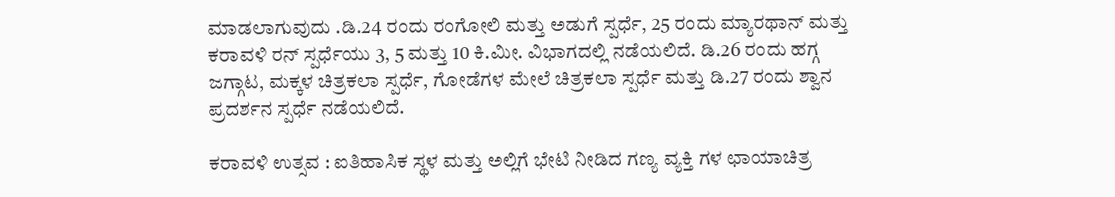ಮಾಡಲಾಗುವುದು .ಡಿ.24 ರಂದು ರಂಗೋಲಿ ಮತ್ತು ಅಡುಗೆ ಸ್ಪರ್ಧೆ, 25 ರಂದು ಮ್ಯಾರಥಾನ್ ಮತ್ತು ಕರಾವಳಿ ರನ್ ಸ್ಪರ್ಧೆಯು 3, 5 ಮತ್ತು 10 ಕಿ.ಮೀ. ವಿಭಾಗದಲ್ಲಿ ನಡೆಯಲಿದೆ. ಡಿ.26 ರಂದು ಹಗ್ಗ ಜಗ್ಗಾಟ, ಮಕ್ಕಳ ಚಿತ್ರಕಲಾ ಸ್ಪರ್ಧೆ, ಗೋಡೆಗಳ ಮೇಲೆ ಚಿತ್ರಕಲಾ ಸ್ಪರ್ಧೆ ಮತ್ತು ಡಿ.27 ರಂದು ಶ್ವಾನ ಪ್ರದರ್ಶನ ಸ್ಪರ್ಧೆ ನಡೆಯಲಿದೆ.

ಕರಾವಳಿ ಉತ್ಸವ : ಐತಿಹಾಸಿಕ ಸ್ಥಳ ಮತ್ತು ಅಲ್ಲಿಗೆ ಭೇಟಿ ನೀಡಿದ ಗಣ್ಯ ವ್ಯಕ್ತಿ ಗಳ ಛಾಯಾಚಿತ್ರ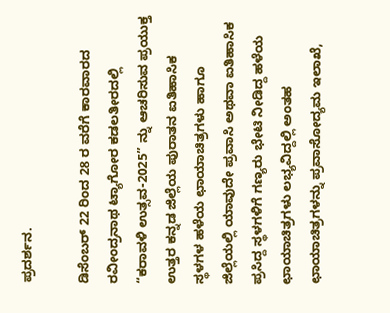ಪ್ರದರ್ಶನ.

ಡಿಸೆಂಬರ್ 22 ರಿಂದ 28 ರ ವರೆಗೆ ಕಾರವಾರದ ರವೀಂದ್ರನಾಥ ಟ್ಯಾಗೋರ ಕಡಲತೀರದಲ್ಲಿ “ಕರಾವಳಿ ಉತ್ಸವ-2025” ನ್ನು ಆಚರಿಸುವ ಪ್ರಯುಕ್ತ ಉತ್ತರ ಕನ್ನಡ ಜಿಲ್ಲೆಯ ಪುರಾತನ ಐತಿಹಾಸಿಕ ಸ್ಥಳಗಳ ಹಳೆಯ ಛಾಯಾಚಿತ್ರಗಳು ಹಾಗೂ ಜಿಲ್ಲೆಯಲ್ಲಿ ಯಾವುದೇ ಪ್ರವಾಸಿ ಅಥವಾ ಐತಿಹಾಸಿಕ ಪ್ರಸಿದ್ದ ಸ್ಥಳಗಳಿಗೆ ಗಣ್ಯರು ಭೇಟಿ ನೀಡಿದ್ದ ಹಳೆಯ ಛಾಯಾಚಿತ್ರಗಳು ಲಭ್ಯವಿದ್ದಲ್ಲಿ ಅಂತಹ ಛಾಯಾಚಿತ್ರಗಳನ್ನು ಪ್ರವಾಸೋದ್ಯಮ ಇಲಾಖೆ,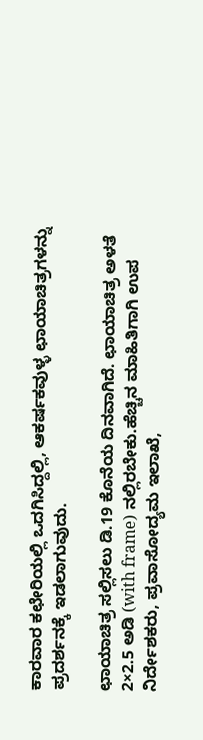ಕಾರವಾರ ಕಛೇರಿಯಲ್ಲಿ ಒದಗಿಸಿದ್ದಲ್ಲಿ, ಆಕರ್ಷಕವುಳ್ಳ ಛಾಯಾಚಿತ್ರಗಳನ್ನು ಪ್ರದರ್ಶನಕ್ಕೆ ಇಡಲಾಗುವುದು.

ಛಾಯಾಚಿತ್ರ ಸಲ್ಲಿಸಲು ಡಿ.19 ಕೊನೆಯ ದಿನವಾಗಿದೆ. ಛಾಯಾಚಿತ್ರ ಅಳತೆ 2×2.5 ಅಡಿ (with frame) ನಲ್ಲಿರಬೇಕು.ಹೆಚ್ಚಿನ ಮಾಹಿತಿಗಾಗಿ ಉಪ ನಿರ್ದೇಶಕರು, ಪ್ರವಾಸೋದ್ಯಮ ಇಲಾಖೆ,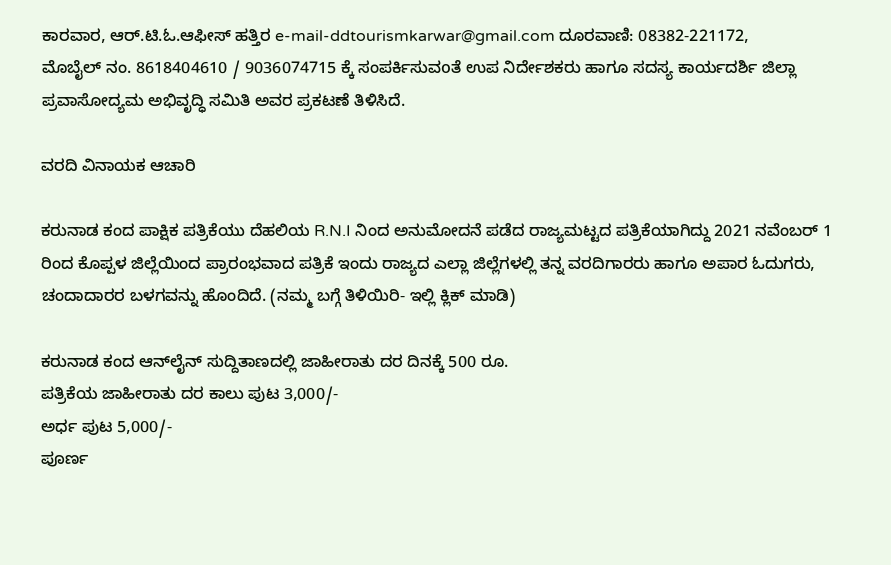ಕಾರವಾರ, ಆರ್.ಟಿ.ಓ.ಆಫೀಸ್ ಹತ್ತಿರ e-mail-ddtourismkarwar@gmail.com ದೂರವಾಣಿ: 08382-221172,
ಮೊಬೈಲ್ ನಂ. 8618404610 / 9036074715 ಕ್ಕೆ ಸಂಪರ್ಕಿಸುವoತೆ ಉಪ ನಿರ್ದೇಶಕರು ಹಾಗೂ ಸದಸ್ಯ ಕಾರ್ಯದರ್ಶಿ ಜಿಲ್ಲಾ ಪ್ರವಾಸೋದ್ಯಮ ಅಭಿವೃದ್ಧಿ ಸಮಿತಿ ಅವರ ಪ್ರಕಟಣೆ ತಿಳಿಸಿದೆ.

ವರದಿ ವಿನಾಯಕ ಆಚಾರಿ

ಕರುನಾಡ ಕಂದ ಪಾಕ್ಷಿಕ ಪತ್ರಿಕೆಯು ದೆಹಲಿಯ R.N.I ನಿಂದ ಅನುಮೋದನೆ ಪಡೆದ ರಾಜ್ಯಮಟ್ಟದ ಪತ್ರಿಕೆಯಾಗಿದ್ದು 2021 ನವೆಂಬರ್ 1 ರಿಂದ ಕೊಪ್ಪಳ ಜಿಲ್ಲೆಯಿಂದ ಪ್ರಾರಂಭವಾದ ಪತ್ರಿಕೆ ಇಂದು ರಾಜ್ಯದ ಎಲ್ಲಾ ಜಿಲ್ಲೆಗಳಲ್ಲಿ ತನ್ನ ವರದಿಗಾರರು ಹಾಗೂ ಅಪಾರ ಓದುಗರು, ಚಂದಾದಾರರ ಬಳಗವನ್ನು ಹೊಂದಿದೆ. (ನಮ್ಮ ಬಗ್ಗೆ ತಿಳಿಯಿರಿ- ಇಲ್ಲಿ ಕ್ಲಿಕ್‌ ಮಾಡಿ)

ಕರುನಾಡ ಕಂದ ಆನ್‌ಲೈನ್‌ ಸುದ್ದಿತಾಣದಲ್ಲಿ ಜಾಹೀರಾತು ದರ ದಿನಕ್ಕೆ 500 ರೂ.
ಪತ್ರಿಕೆಯ ಜಾಹೀರಾತು ದರ ಕಾಲು ಪುಟ 3,000/-
ಅರ್ಧ ಪುಟ 5,000/-
ಪೂರ್ಣ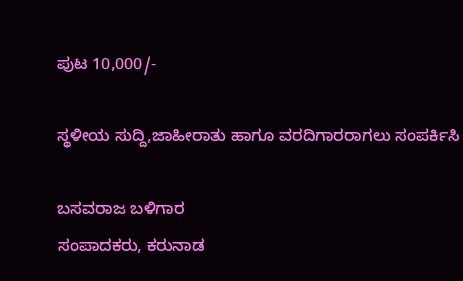ಪುಟ 10,000/-

ಸ್ಥಳೀಯ ಸುದ್ದಿ,ಜಾಹೀರಾತು ಹಾಗೂ ವರದಿಗಾರರಾಗಲು ಸಂಪರ್ಕಿಸಿ

ಬಸವರಾಜ ಬಳಿಗಾರ
ಸಂಪಾದಕರು, ಕರುನಾಡ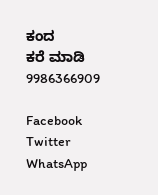ಕಂದ
ಕರೆ ಮಾಡಿ 9986366909

Facebook
Twitter
WhatsApp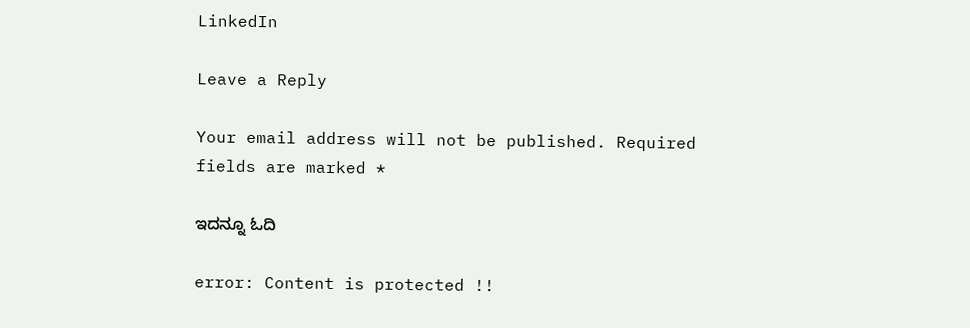LinkedIn

Leave a Reply

Your email address will not be published. Required fields are marked *

ಇದನ್ನೂ ಓದಿ

error: Content is protected !!